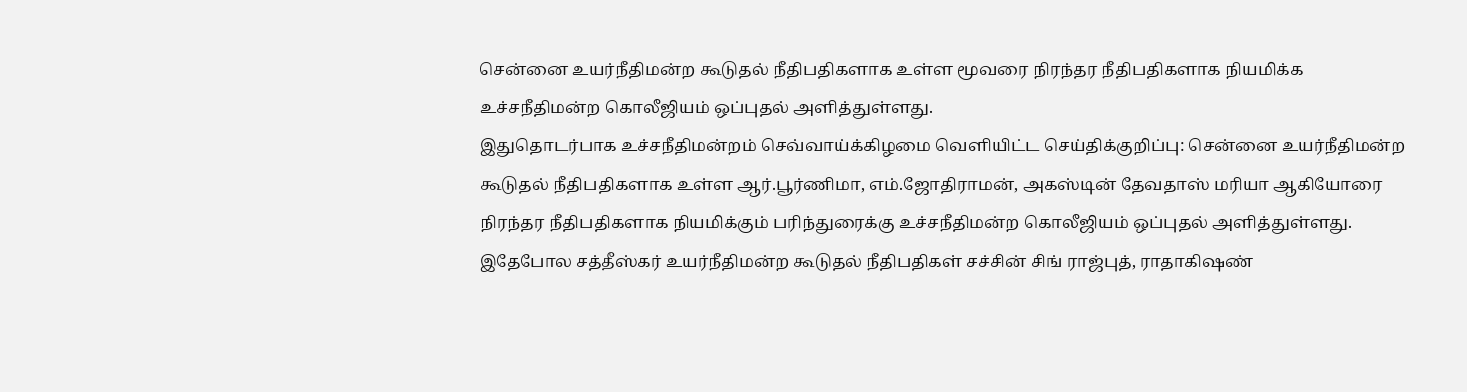சென்னை உயர்நீதிமன்ற கூடுதல் நீதிபதிகளாக உள்ள மூவரை நிரந்தர நீதிபதிகளாக நியமிக்க உச்சநீதிமன்ற கொலீஜியம் ஒப்புதல் அளித்துள்ளது.
இதுதொடர்பாக உச்சநீதிமன்றம் செவ்வாய்க்கிழமை வெளியிட்ட செய்திக்குறிப்பு: சென்னை உயர்நீதிமன்ற கூடுதல் நீதிபதிகளாக உள்ள ஆர்.பூர்ணிமா, எம்.ஜோதிராமன், அகஸ்டின் தேவதாஸ் மரியா ஆகியோரை நிரந்தர நீதிபதிகளாக நியமிக்கும் பரிந்துரைக்கு உச்சநீதிமன்ற கொலீஜியம் ஒப்புதல் அளித்துள்ளது.
இதேபோல சத்தீஸ்கர் உயர்நீதிமன்ற கூடுதல் நீதிபதிகள் சச்சின் சிங் ராஜ்புத், ராதாகிஷண்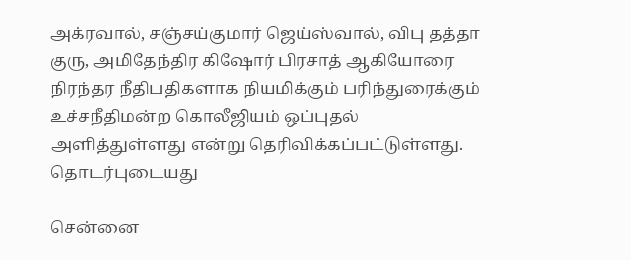அக்ரவால், சஞ்சய்குமார் ஜெய்ஸ்வால், விபு தத்தா குரு, அமிதேந்திர கிஷோர் பிரசாத் ஆகியோரை நிரந்தர நீதிபதிகளாக நியமிக்கும் பரிந்துரைக்கும் உச்சநீதிமன்ற கொலீஜியம் ஒப்புதல் அளித்துள்ளது என்று தெரிவிக்கப்பட்டுள்ளது.
தொடர்புடையது

சென்னை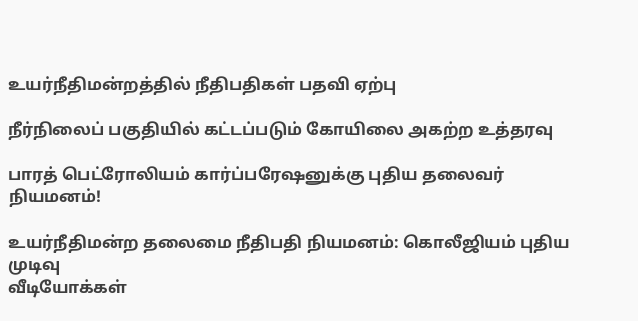உயர்நீதிமன்றத்தில் நீதிபதிகள் பதவி ஏற்பு

நீர்நிலைப் பகுதியில் கட்டப்படும் கோயிலை அகற்ற உத்தரவு

பாரத் பெட்ரோலியம் கார்ப்பரேஷனுக்கு புதிய தலைவர் நியமனம்!

உயர்நீதிமன்ற தலைமை நீதிபதி நியமனம்: கொலீஜியம் புதிய முடிவு
வீடியோக்கள்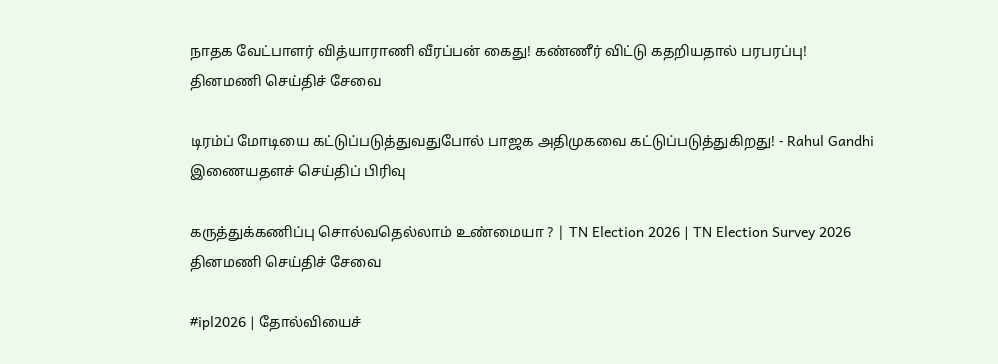நாதக வேட்பாளர் வித்யாராணி வீரப்பன் கைது! கண்ணீர் விட்டு கதறியதால் பரபரப்பு!
தினமணி செய்திச் சேவை

டிரம்ப் மோடியை கட்டுப்படுத்துவதுபோல் பாஜக அதிமுகவை கட்டுப்படுத்துகிறது! - Rahul Gandhi
இணையதளச் செய்திப் பிரிவு

கருத்துக்கணிப்பு சொல்வதெல்லாம் உண்மையா ? | TN Election 2026 | TN Election Survey 2026
தினமணி செய்திச் சேவை

#ipl2026 | தோல்வியைச்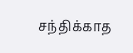சந்திக்காத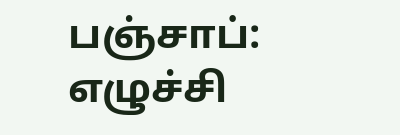பஞ்சாப்: எழுச்சி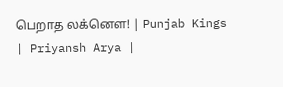பெறாத லக்னௌ! | Punjab Kings | Priyansh Arya |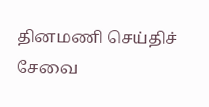தினமணி செய்திச் சேவை